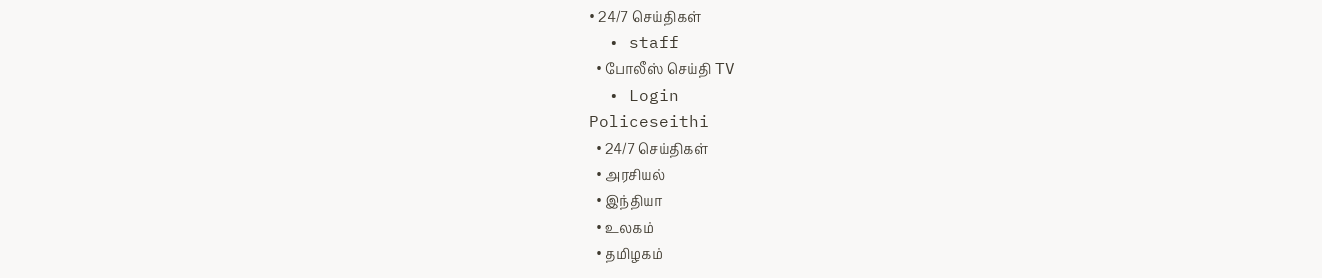• 24/7 செய்திகள்
  • staff
  • போலீஸ் செய்தி TV
  • Login
Policeseithi
  • 24/7 செய்திகள்
  • அரசியல்
  • இந்தியா
  • உலகம்
  • தமிழகம்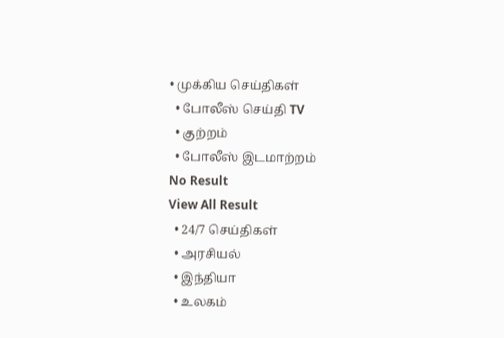• முக்கிய செய்திகள்
  • போலீஸ் செய்தி TV
  • குற்றம்
  • போலீஸ் இடமாற்றம்
No Result
View All Result
  • 24/7 செய்திகள்
  • அரசியல்
  • இந்தியா
  • உலகம்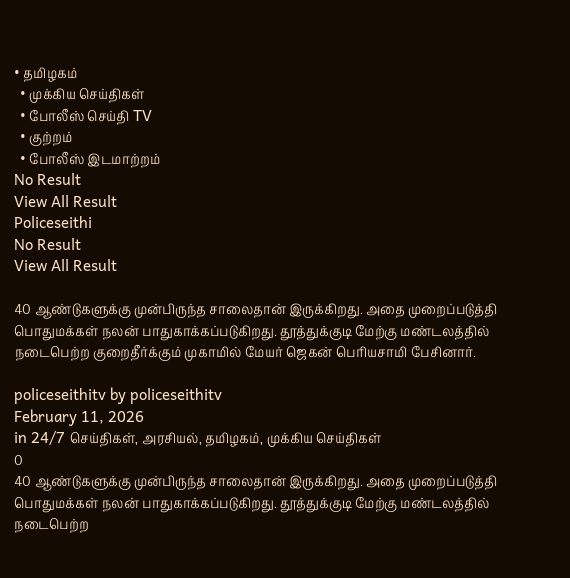• தமிழகம்
  • முக்கிய செய்திகள்
  • போலீஸ் செய்தி TV
  • குற்றம்
  • போலீஸ் இடமாற்றம்
No Result
View All Result
Policeseithi
No Result
View All Result

40 ஆண்டுகளுக்கு முன்பிருந்த சாலைதான் இருக்கிறது. அதை முறைப்படுத்தி பொதுமக்கள் நலன் பாதுகாக்கப்படுகிறது. தூத்துக்குடி மேற்கு மண்டலத்தில் நடைபெற்ற குறைதீர்க்கும் முகாமில் மேயர் ஜெகன் பெரியசாமி பேசினார்.

policeseithitv by policeseithitv
February 11, 2026
in 24/7 செய்திகள், அரசியல், தமிழகம், முக்கிய செய்திகள்
0
40 ஆண்டுகளுக்கு முன்பிருந்த சாலைதான் இருக்கிறது. அதை முறைப்படுத்தி பொதுமக்கள் நலன் பாதுகாக்கப்படுகிறது. தூத்துக்குடி மேற்கு மண்டலத்தில் நடைபெற்ற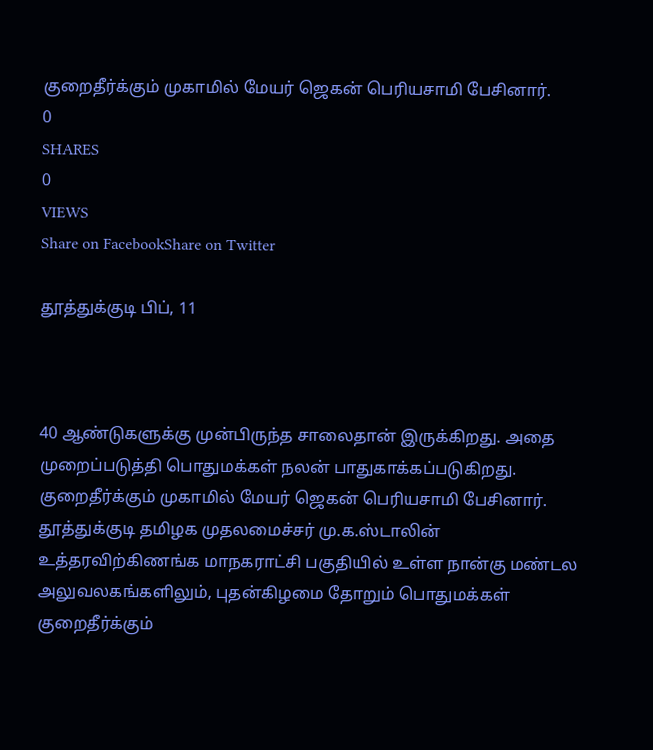குறைதீர்க்கும் முகாமில் மேயர் ஜெகன் பெரியசாமி பேசினார்.
0
SHARES
0
VIEWS
Share on FacebookShare on Twitter

தூத்துக்குடி பிப், 11



40 ஆண்டுகளுக்கு முன்பிருந்த சாலைதான் இருக்கிறது. அதை முறைப்படுத்தி பொதுமக்கள் நலன் பாதுகாக்கப்படுகிறது. குறைதீர்க்கும் முகாமில் மேயர் ஜெகன் பெரியசாமி பேசினார்.
தூத்துக்குடி தமிழக முதலமைச்சர் மு.க.ஸ்டாலின் உத்தரவிற்கிணங்க மாநகராட்சி பகுதியில் உள்ள நான்கு மண்டல அலுவலகங்களிலும், புதன்கிழமை தோறும் பொதுமக்கள் குறைதீர்க்கும்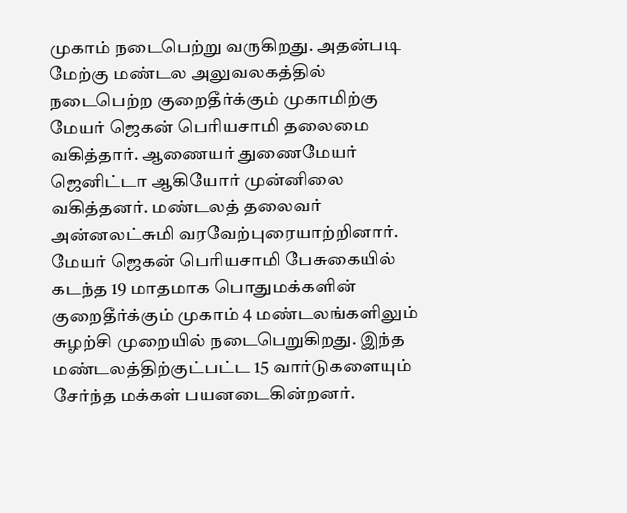முகாம் நடைபெற்று வருகிறது. அதன்படி மேற்கு மண்டல அலுவலகத்தில் நடைபெற்ற குறைதீர்க்கும் முகாமிற்கு மேயர் ஜெகன் பெரியசாமி தலைமை வகித்தார். ஆணையர் துணைமேயர் ஜெனிட்டா ஆகியோர் முன்னிலை வகித்தனர். மண்டலத் தலைவர் அன்னலட்சுமி வரவேற்புரையாற்றினார்.
மேயர் ஜெகன் பெரியசாமி பேசுகையில் கடந்த 19 மாதமாக பொதுமக்களின் குறைதீர்க்கும் முகாம் 4 மண்டலங்களிலும் சுழற்சி முறையில் நடைபெறுகிறது. இந்த மண்டலத்திற்குட்பட்ட 15 வார்டுகளையும் சேர்ந்த மக்கள் பயனடைகின்றனர்.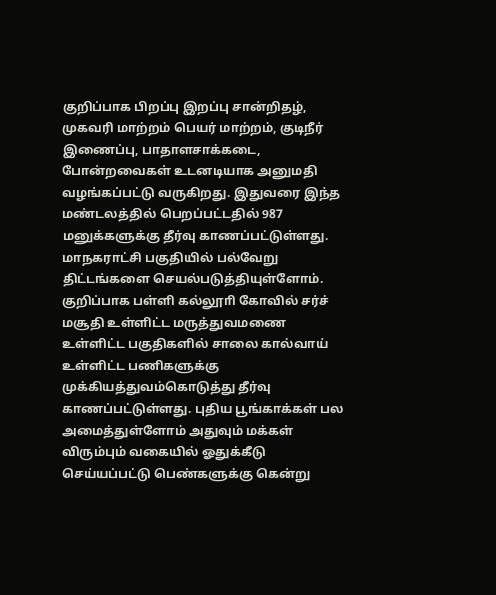குறிப்பாக பிறப்பு இறப்பு சான்றிதழ், முகவரி மாற்றம் பெயர் மாற்றம், குடிநீர் இணைப்பு, பாதாளசாக்கடை, போன்றவைகள் உடனடியாக அனுமதி வழங்கப்பட்டு வருகிறது. இதுவரை இந்த மண்டலத்தில் பெறப்பட்டதில் 987 மனுக்களுக்கு தீர்வு காணப்பட்டுள்ளது. மாநகராட்சி பகுதியில் பல்வேறு திட்டங்களை செயல்படுத்தியுள்ளோம். குறிப்பாக பள்ளி கல்லூாி கோவில் சர்ச் மசூதி உள்ளிட்ட மருத்துவமணை உள்ளிட்ட பகுதிகளில் சாலை கால்வாய் உள்ளிட்ட பணிகளுக்கு முக்கியத்துவம்கொடுத்து தீர்வு காணப்பட்டுள்ளது. புதிய பூங்காக்கள் பல அமைத்துள்ளோம் அதுவும் மக்கள் விரும்பும் வகையில் ஓதுக்கீடு செய்யப்பட்டு பெண்களுக்கு கென்று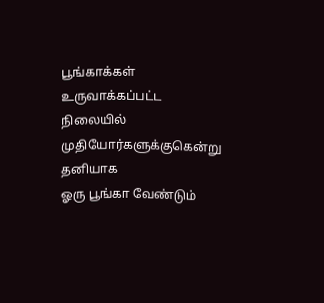பூங்காக்கள் உருவாக்கப்பட்ட நிலையில் முதியோர்களுக்குகென்று தனியாக
ஓரு பூங்கா வேண்டும்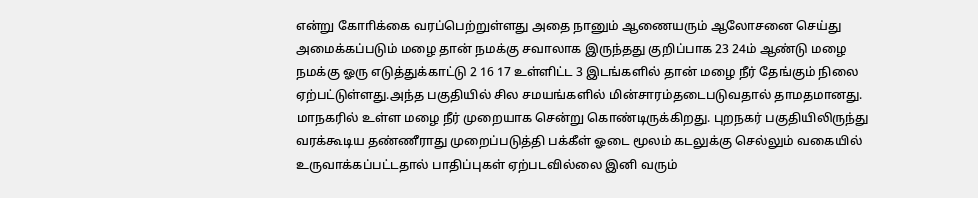என்று கோாிக்கை வரப்பெற்றுள்ளது அதை நானும் ஆணையரும் ஆலோசனை செய்து அமைக்கப்படும் மழை தான் நமக்கு சவாலாக இருந்தது குறிப்பாக 23 24ம் ஆண்டு மழை நமக்கு ஓரு எடுத்துக்காட்டு 2 16 17 உள்ளிட்ட 3 இடங்களில் தான் மழை நீர் தேங்கும் நிலை ஏற்பட்டுள்ளது.அந்த பகுதியில் சில சமயங்களில் மின்சாரம்தடைபடுவதால் தாமதமானது. மாநகரில் உள்ள மழை நீர் முறையாக சென்று கொண்டிருக்கிறது. புறநகர் பகுதியிலிருந்து வரக்கூடிய தண்ணீராது முறைப்படுத்தி பக்கீள் ஓடை மூலம் கடலுக்கு செல்லும் வகையில் உருவாக்கப்பட்டதால் பாதிப்புகள் ஏற்படவில்லை இனி வரும்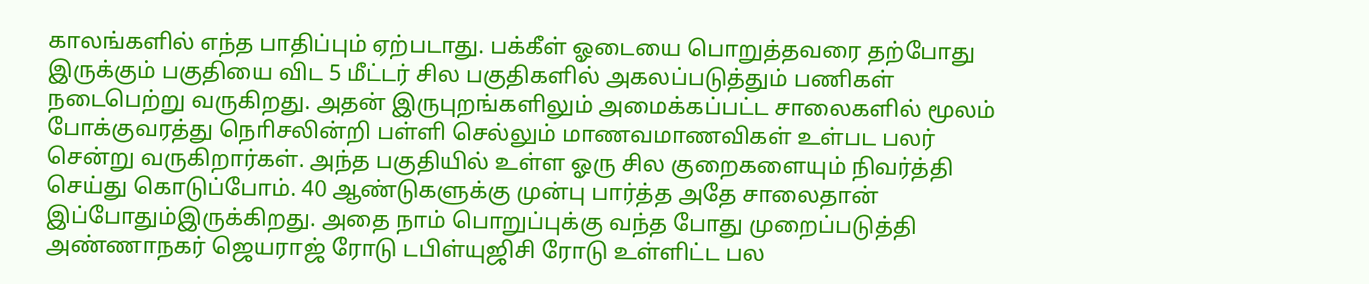காலங்களில் எந்த பாதிப்பும் ஏற்படாது. பக்கீள் ஓடையை பொறுத்தவரை தற்போது இருக்கும் பகுதியை விட 5 மீட்டர் சில பகுதிகளில் அகலப்படுத்தும் பணிகள் நடைபெற்று வருகிறது. அதன் இருபுறங்களிலும் அமைக்கப்பட்ட சாலைகளில் மூலம் போக்குவரத்து நொிசலின்றி பள்ளி செல்லும் மாணவமாணவிகள் உள்பட பலர் சென்று வருகிறார்கள். அந்த பகுதியில் உள்ள ஓரு சில குறைகளையும் நிவர்த்தி செய்து கொடுப்போம். 40 ஆண்டுகளுக்கு முன்பு பார்த்த அதே சாலைதான் இப்போதும்இருக்கிறது. அதை நாம் பொறுப்புக்கு வந்த போது முறைப்படுத்தி அண்ணாநகர் ஜெயராஜ் ரோடு டபிள்யுஜிசி ரோடு உள்ளிட்ட பல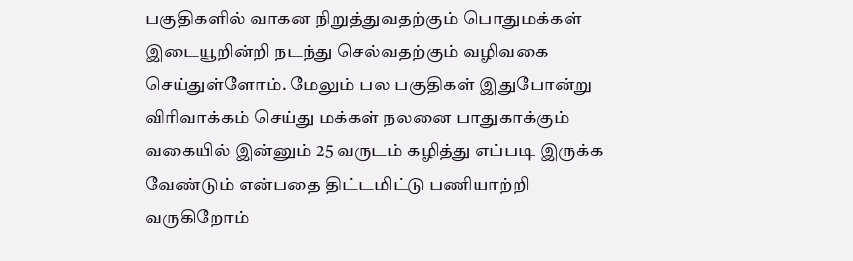பகுதிகளில் வாகன நிறுத்துவதற்கும் பொதுமக்கள் இடையூறின்றி நடந்து செல்வதற்கும் வழிவகை செய்துள்ளோம். மேலும் பல பகுதிகள் இதுபோன்று விாிவாக்கம் செய்து மக்கள் நலனை பாதுகாக்கும் வகையில் இன்னும் 25 வருடம் கழித்து எப்படி இருக்க வேண்டும் என்பதை திட்டமிட்டு பணியாற்றி வருகிறோம்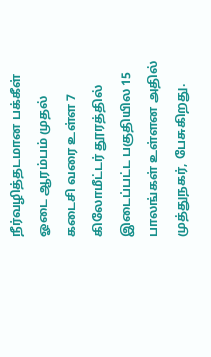நீர்வழித்தடமான பக்கீள் ஓடை ஆரம்பம் முதல் கடைசி வரை உள்ள 7 கிலோமீட்டர் தூரத்தில் இடைப்பட்ட பகுதியில 15 பாலங்கள் உள்ளன அதில் முத்துநகர், பேசுகிறது.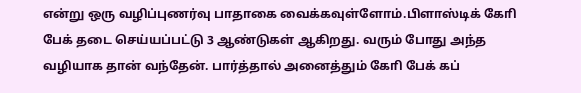என்று ஒரு வழிப்புணர்வு பாதாகை வைக்கவுள்ளோம்.பிளாஸ்டிக் கோி பேக் தடை செய்யப்பட்டு 3 ஆண்டுகள் ஆகிறது. வரும் போது அந்த வழியாக தான் வந்தேன். பார்த்தால் அனைத்தும் கோி பேக் கப்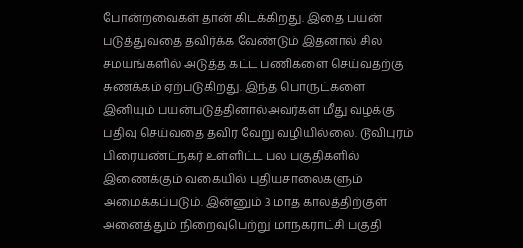போன்றவைகள் தான் கிடக்கிறது. இதை பயன் படுத்துவதை தவிர்க்க வேண்டும் இதனால் சில சமயங்களில் அடுத்த கட்ட பணிகளை செய்வதற்கு சுணக்கம் ஏற்படுகிறது. இந்த பொருட்களை இனியும் பயன்படுத்தினால்அவர்கள் மீது வழக்கு பதிவு செய்வதை தவிர வேறு வழியில்லை. டூவிபுரம் பிரையண்ட்நகர் உள்ளிட்ட பல பகுதிகளில் இணைக்கும் வகையில் புதியசாலைகளும் அமைக்கப்படும். இன்னும் 3 மாத காலத்திற்குள் அனைத்தும் நிறைவுபெற்று மாநகராட்சி பகுதி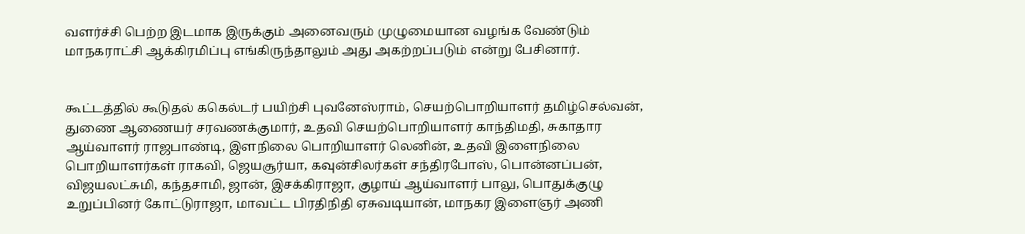வளர்ச்சி பெற்ற இடமாக இருக்கும் அனைவரும் முழுமையான வழங்க வேண்டும் மாநகராட்சி ஆக்கிரமிப்பு எங்கிருந்தாலும் அது அகற்றப்படும் என்று பேசினார்.


கூட்டத்தில் கூடுதல் ககெல்டர் பயிற்சி புவனேஸ்ராம், செயற்பொறியாளர் தமிழ்செல்வன், துணை ஆணையர் சரவணக்குமார், உதவி செயற்பொறியாளர் காந்திமதி, சுகாதார ஆய்வாளர் ராஜபாண்டி, இளநிலை பொறியாளர் லெனின், உதவி இளைநிலை பொறியாளர்கள் ராகவி, ஜெயசூர்யா, கவுன்சிலர்கள் சந்திரபோஸ், பொன்னப்பன், விஜயலட்சுமி, கந்தசாமி, ஜான், இசக்கிராஜா, குழாய் ஆய்வாளர் பாலு, பொதுக்குழு உறுப்பினர் கோட்டுராஜா, மாவட்ட பிரதிநிதி ஏசுவடியான், மாநகர இளைஞர் அணி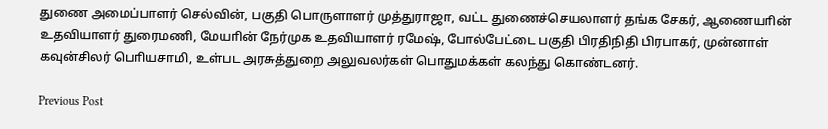துணை அமைப்பாளர் செல்வின், பகுதி பொருளாளர் முத்துராஜா, வட்ட துணைச்செயலாளர் தங்க சேகர், ஆணையாின் உதவியாளர் துரைமணி, மேயாின் நேர்முக உதவியாளர் ரமேஷ், போல்பேட்டை பகுதி பிரதிநிதி பிரபாகர், முன்னாள் கவுன்சிலர் பொியசாமி, உள்பட அரசுத்துறை அலுவலர்கள் பொதுமக்கள் கலந்து கொண்டனர்.

Previous Post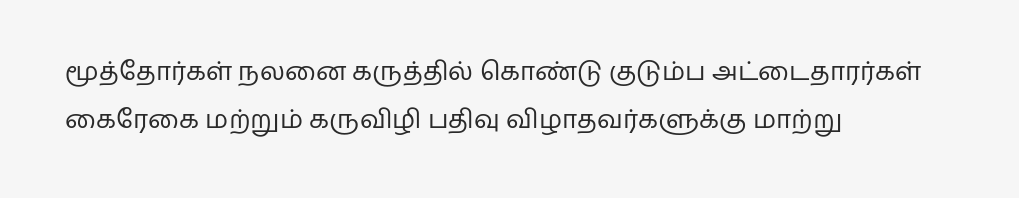மூத்தோர்கள் நலனை கருத்தில் கொண்டு குடும்ப அட்டைதாரர்கள் கைரேகை மற்றும் கருவிழி பதிவு விழாதவர்களுக்கு மாற்று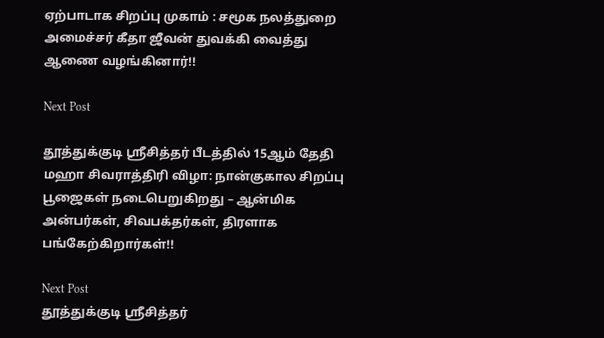ஏற்பாடாக சிறப்பு முகாம் : சமூக நலத்துறை அமைச்சர் கீதா ஜீவன் துவக்கி வைத்து ஆணை வழங்கினார்!!

Next Post

தூத்துக்குடி ஸ்ரீசித்தர் பீடத்தில் 15ஆம் தேதி மஹா சிவராத்திரி விழா: நான்குகால சிறப்பு பூஜைகள் நடைபெறுகிறது – ஆன்மிக அன்பர்கள், சிவபக்தர்கள், திரளாக பங்கேற்கிறார்கள்!!

Next Post
தூத்துக்குடி ஸ்ரீசித்தர்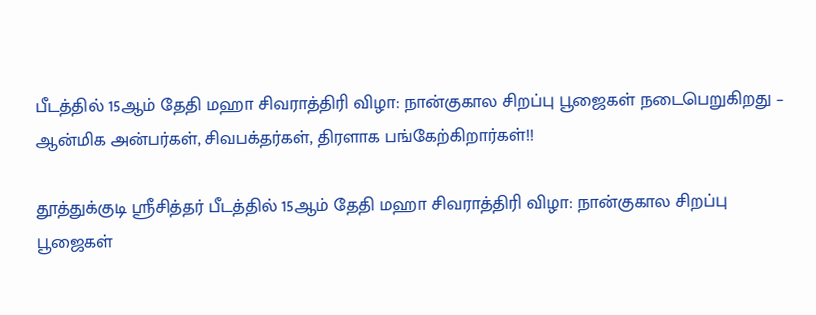பீடத்தில் 15ஆம் தேதி மஹா சிவராத்திரி விழா: நான்குகால சிறப்பு பூஜைகள் நடைபெறுகிறது – ஆன்மிக அன்பர்கள், சிவபக்தர்கள், திரளாக பங்கேற்கிறார்கள்!!

தூத்துக்குடி ஸ்ரீசித்தர் பீடத்தில் 15ஆம் தேதி மஹா சிவராத்திரி விழா: நான்குகால சிறப்பு பூஜைகள்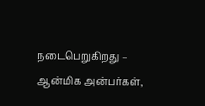நடைபெறுகிறது – ஆன்மிக அன்பர்கள்,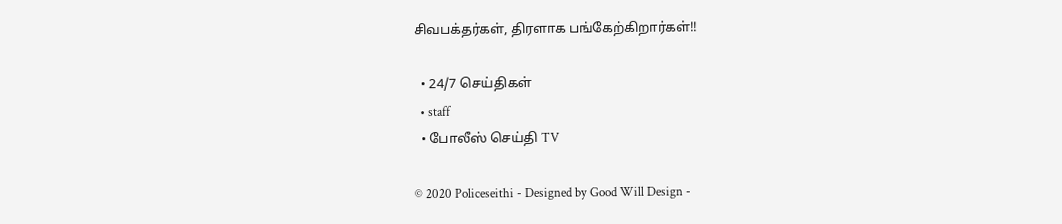சிவபக்தர்கள், திரளாக பங்கேற்கிறார்கள்!!

  • 24/7 செய்திகள்
  • staff
  • போலீஸ் செய்தி TV

© 2020 Policeseithi - Designed by Good Will Design -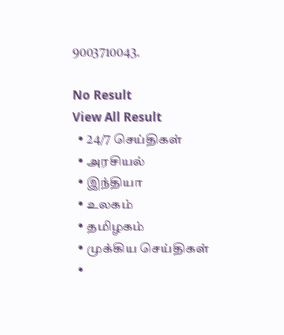9003710043.

No Result
View All Result
  • 24/7 செய்திகள்
  • அரசியல்
  • இந்தியா
  • உலகம்
  • தமிழகம்
  • முக்கிய செய்திகள்
  •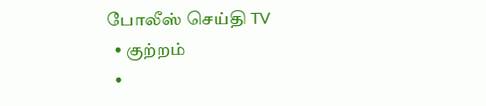போலீஸ் செய்தி TV
  • குற்றம்
  •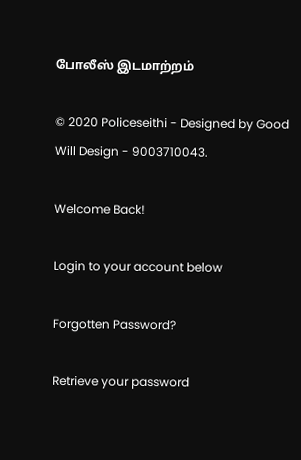போலீஸ் இடமாற்றம்

© 2020 Policeseithi - Designed by Good Will Design - 9003710043.

Welcome Back!

Login to your account below

Forgotten Password?

Retrieve your password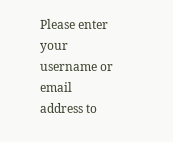Please enter your username or email address to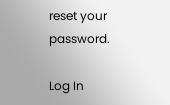reset your password.

Log In